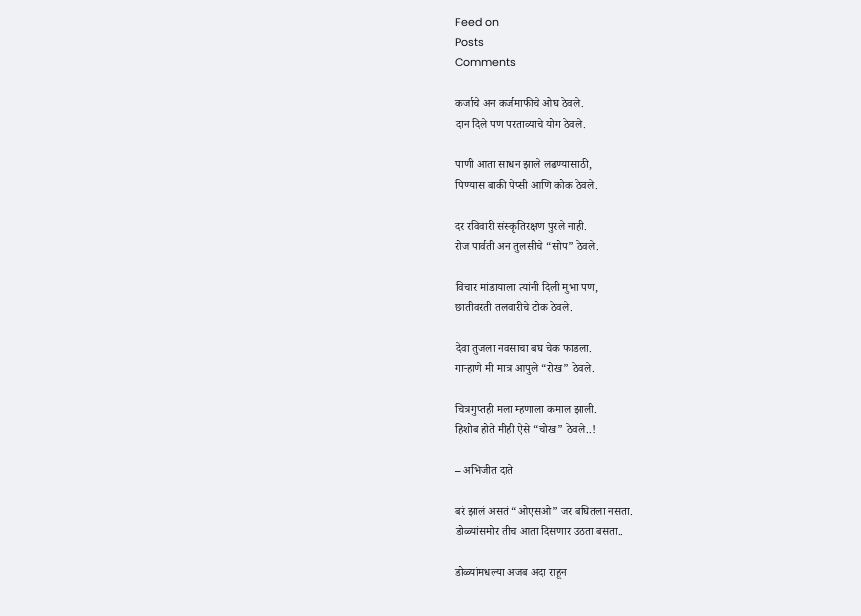Feed on
Posts
Comments

कर्जाचे अन कर्जमाफीचे ओघ ठेवले.
दान दिले पण परताव्याचे योग ठेवले.

पाणी आता साधन झाले लढण्यासाठी,
पिण्यास बाकी पेप्सी आणि कोक ठेवले.

दर रविवारी संस्कृतिरक्षण पुरले नाही.
रोज पार्वती अन तुलसीचे “सोप” ठेवले.

विचार मांडायाला त्यांनी दिली मुभा पण,
छातीवरती तलवारीचे टोक ठेवले.

देवा तुजला नवसाचा बघ चेक फाडला.
गार्‍हाणे मी मात्र आपुले “रोख” ठेवले.

चित्रगुप्तही मला म्हणाला कमाल झाली.
हिशोब होते मीही ऐसे “चोख” ठेवले..!

– अभिजीत दाते

बरं झालं असतं “ओएसओ” जर बघितला नसता.
डोळ्यांसमोर तीच आता दिसणार उठता बसता..

डोळ्यांमधल्या अजब अदा राहून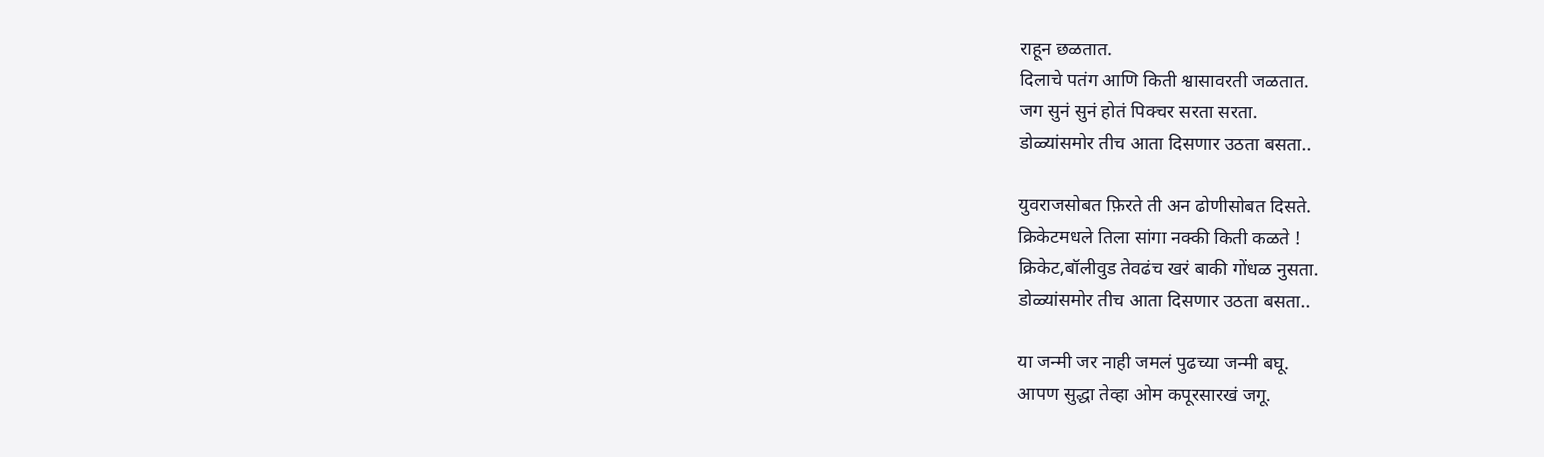राहून छळतात.
दिलाचे पतंग आणि किती श्वासावरती जळतात.
जग सुनं सुनं होतं पिक्चर सरता सरता.
डोळ्यांसमोर तीच आता दिसणार उठता बसता..

युवराजसोबत फ़िरते ती अन ढोणीसोबत दिसते.
क्रिकेटमधले तिला सांगा नक्की किती कळते !
क्रिकेट,बॉलीवुड तेवढंच खरं बाकी गोंधळ नुसता.
डोळ्यांसमोर तीच आता दिसणार उठता बसता..

या जन्मी जर नाही जमलं पुढच्या जन्मी बघू.
आपण सुद्धा तेव्हा ओम कपूरसारखं जगू.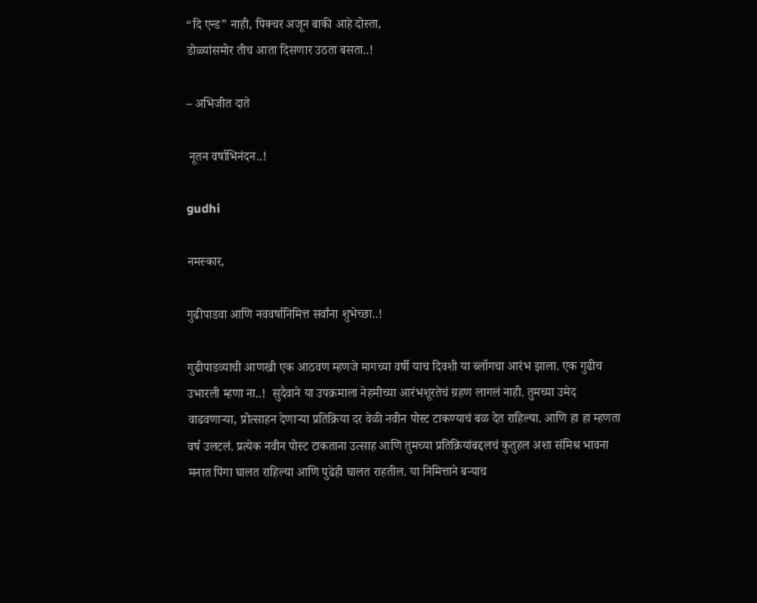“दि एन्ड” नाही, पिक्चर अजून बाकी आहे दोस्ता,
डोळ्यांसमोर तीच आता दिसणार उठता बसता..!

– अभिजीत दाते

 नूतन वर्षाभिनंदन..!

gudhi

नमस्कार,

गुढीपाडवा आणि नववर्षानिमित्त सर्वांना शुभेच्छा..!

गुढीपाडव्याची आणखी एक आठवण म्हणजे मागच्या वर्षी याच दिवशी या ब्लॉगचा आरंभ झाला. एक गुढीच उभारली म्हणा ना..!  सुदैवाने या उपक्रमाला नेहमीच्या आरंभशूरतेचं ग्रहण लागलं नाही. तुमच्या उमेद वाढवणार्‍या, प्रोत्साहन देणार्‍या प्रतिक्रिया दर वेळी नवीन पोस्ट टाकण्याचं बळ देत राहिल्या. आणि हा हा म्हणता वर्ष उलटलं. प्रत्येक नवीन पोस्ट टाकताना उत्साह आणि तुमच्या प्रतिक्रियांबद्दलचं कुतुहल अशा संमिश्र भावना मनात पिंगा घालत राहिल्या आणि पुढेही घालत राहतील. या निमित्ताने बर्‍याच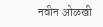नवीन ओळखी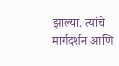झाल्या. त्यांचे मार्गदर्शन आणि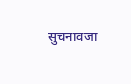सुचनावजा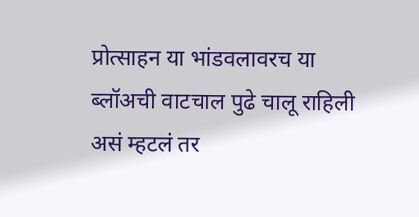प्रोत्साहन या भांडवलावरच या ब्लॉअची वाटचाल पुढे चालू राहिली असं म्हटलं तर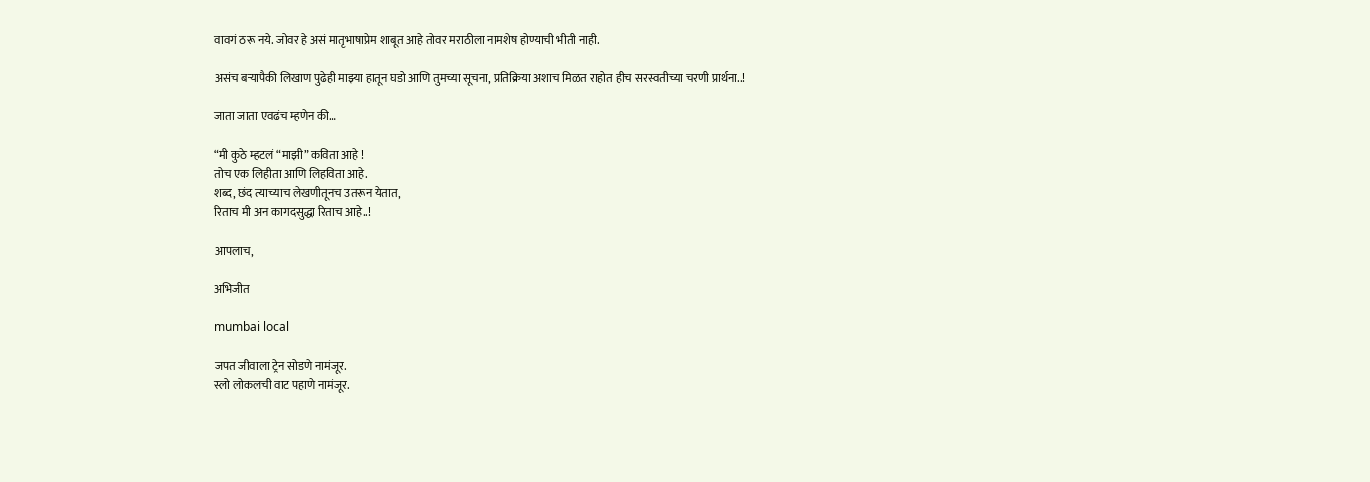वावगं ठरू नये. जोवर हे असं मातृभाषाप्रेम शाबूत आहे तोवर मराठीला नामशेष होण्याची भीती नाही.

असंच बर्‍यापैकी लिखाण पुढेही माझ्या हातून घडो आणि तुमच्या सूचना, प्रतिक्रिया अशाच मिळत राहोत हीच सरस्वतीच्या चरणी प्रार्थना..!

जाता जाता एवढंच म्हणेन की…

“मी कुठे म्हटलं “माझी” कविता आहे !
तोच एक लिहीता आणि लिहविता आहे.
शब्द, छंद त्याच्याच लेखणीतूनच उतरून येतात,
रिताच मी अन कागदसुद्धा रिताच आहे..!

आपलाच,

अभिजीत

mumbai local

जपत जीवाला ट्रेन सोडणे नामंजूर.
स्लो लोकलची वाट पहाणे नामंजूर.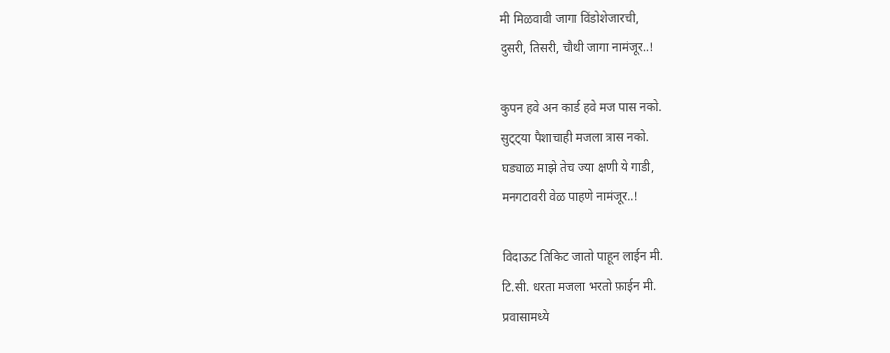मी मिळवावी जागा विंडोशेजारची,
दुसरी, तिसरी, चौथी जागा नामंजूर..!

कुपन हवे अन कार्ड हवे मज पास नको.
सुट्ट्या पैशाचाही मजला त्रास नको.
घड्याळ माझे तेच ज्या क्षणी ये गाडी,
मनगटावरी वेळ पाहणे नामंजूर..!

विदाऊट तिकिट जातो पाहून लाईन मी.
टि.सी. धरता मजला भरतो फ़ाईन मी.
प्रवासामध्ये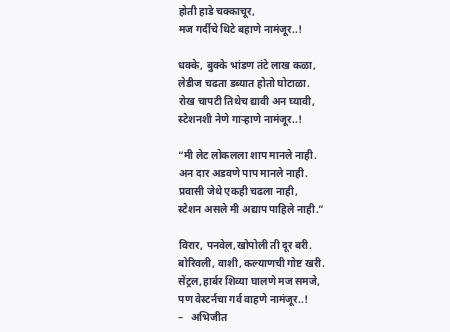होती हाडे चक्काचूर,
मज गर्दीचे थिटे बहाणे नामंजूर..!

धक्के, बुक्के भांडण तंटे लाख कळा,
लेडीज चढता डब्यात होतो घोटाळा.
रोख चापटी तिथेच द्यावी अन घ्यावी,
स्टेशनशी नेणे गार्‍हाणे नामंजूर..!

“मी लेट लोकलला शाप मानले नाही.
अन दार अडवणे पाप मानले नाही.
प्रवासी जेथे एकही चढला नाही,
स्टेशन असले मी अद्याप पाहिले नाही.”

विरार, पनवेल,खोपोली ती दूर बरी.
बोरिवली, वाशी, कल्याणची गोष्ट खरी.
सेंट्रल,हार्बर शिव्या घालणे मज समजे,
पण वेस्टर्नचा गर्व वाहणे नामंजूर..!
–   अभिजीत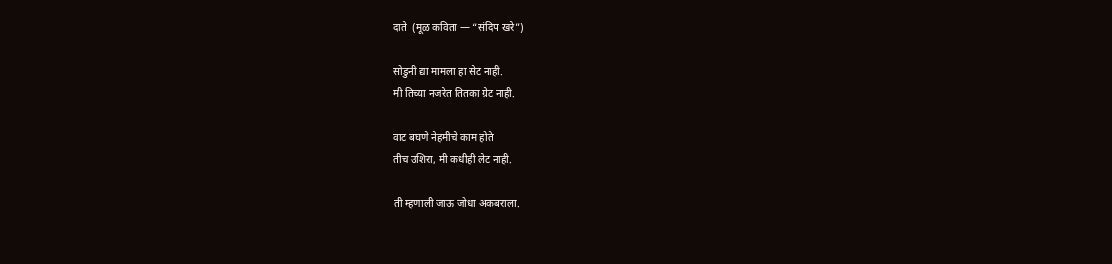दाते  (मूळ कविता — “संदिप खरे”)

सोडुनी द्या मामला हा सेट नाही.
मी तिच्या नजरेत तितका ग्रेट नाही.

वाट बघणे नेहमीचे काम होते
तीच उशिरा, मी कधीही लेट नाही.

ती म्हणाली जाऊ जोधा अकबराला.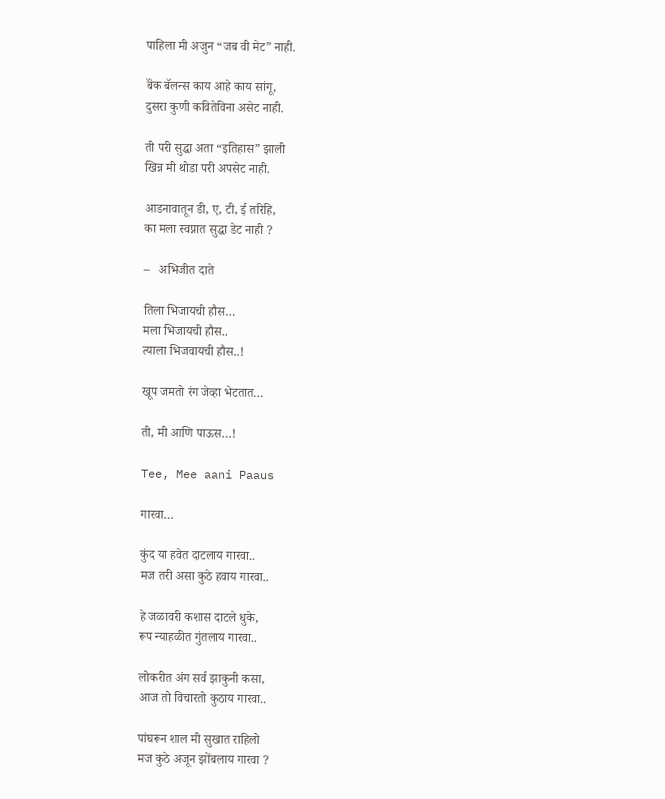पाहिला मी अजुन “जब वी मेट” नाही.

बॅंक बॅलन्स काय आहे काय सांगू,
दुसरा कुणी कवितेविना असेट नाही.

ती परी सुद्धा अता “इतिहास” झाली
खिन्न मी थोडा परी अपसेट नाही.

आडनावातून डी, ए, टी, ई तरिहि,
का मला स्वप्नात सुद्धा डेट नाही ?

–   अभिजीत दाते

तिला भिजायची हौस…
मला भिजायची हौस..
त्याला भिजवायची हौस..!

खूप जमतो रंग जेव्हा भेटतात…

ती, मी आणि पाऊस…!

Tee, Mee aani Paaus

गारवा…

कुंद या हवेत दाटलाय गारवा..
मज तरी असा कुठे हवाय गारवा..

हे जळावरी कशास दाटले धुके,
रूप न्याहळीत गुंतलाय गारवा..

लोकरीत अंग सर्व झाकुनी कसा,
आज तो विचारतो कुठाय गारवा..

पांघरून शाल मी सुखात राहिलो
मज कुठे अजून झोंबलाय गारवा ?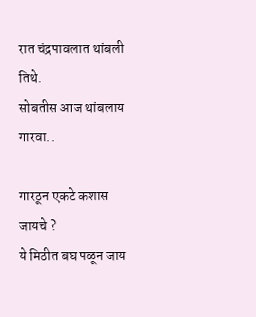रात चंद्रपावलात थांबली तिथे.
सोबतीस आज थांबलाय गारवा..

गारठून एकटे कशास जायचे ?
ये मिठीत बघ पळून जाय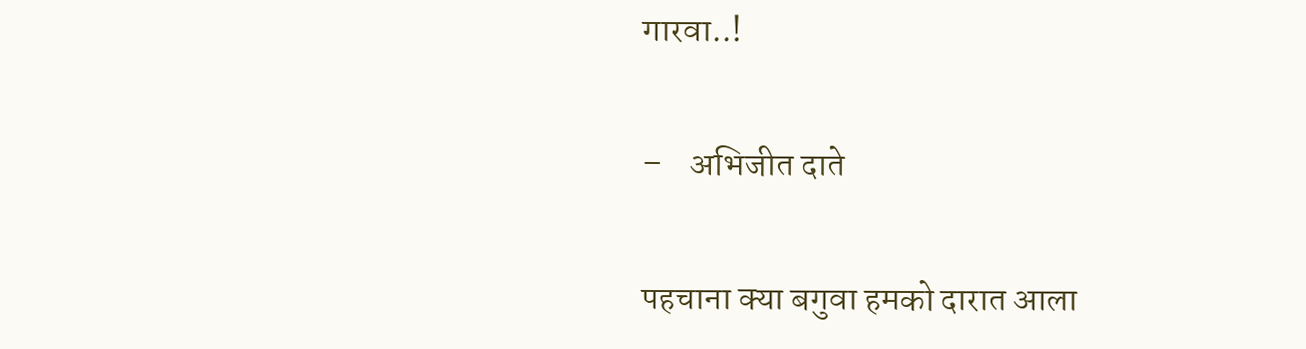गारवा..!

–    अभिजीत दाते

पहचाना क्या बगुवा हमको दारात आला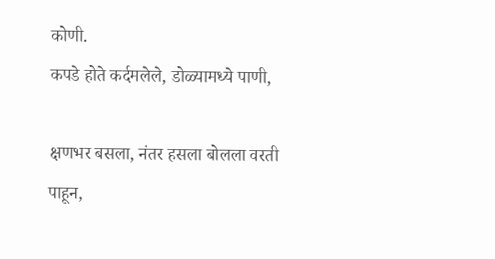कोणी.
कपडे होते कर्दमलेले, डोळ्यामध्ये पाणी,

क्षणभर बसला, नंतर हसला बोलला वरती पाहून,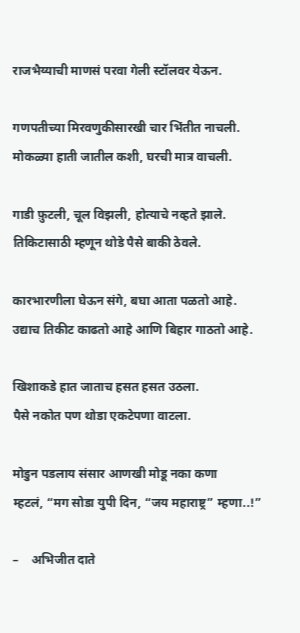राजभैय्याची माणसं परवा गेली स्टॉलवर येऊन.

गणपतीच्या मिरवणुकीसारखी चार भिंतीत नाचली.
मोकळ्या हाती जातील कशी, घरची मात्र वाचली.

गाडी फ़ुटली, चूल विझली, होत्याचे नव्हते झाले.
तिकिटासाठी म्हणून थोडे पैसे बाकी ठेवले.

कारभारणीला घेऊन संगे, बघा आता पळतो आहे.
उद्याच तिकीट काढतो आहे आणि बिहार गाठतो आहे.

खिशाकडे हात जाताच हसत हसत उठला.
पैसे नकोत पण थोडा एकटेपणा वाटला.

मोडुन पडलाय संसार आणखी मोडू नका कणा
म्हटलं, “मग सोडा युपी दिन, “जय महाराष्ट्र” म्हणा..!”

–    अभिजीत दाते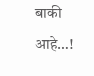बाकी आहे…!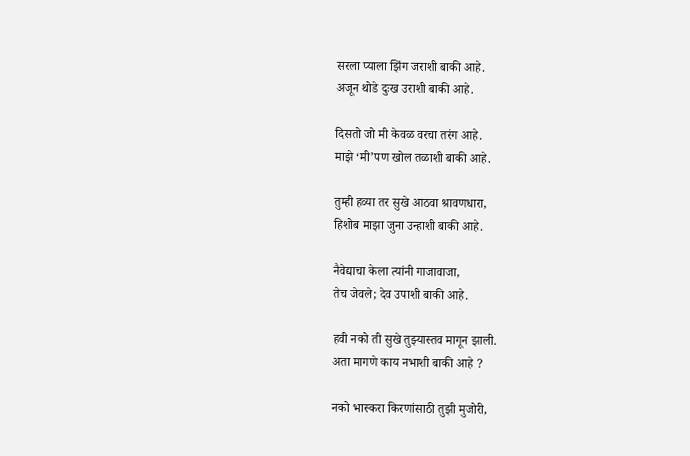सरला प्याला झिंग जराशी बाकी आहे.
अजून थोडे दुःख उराशी बाकी आहे.

दिसतो जो मी केवळ वरचा तरंग आहे.
माझे ‘मी’पण खोल तळाशी बाकी आहे.

तुम्ही हव्या तर सुखे आठवा श्रावणधारा,
हिशोब माझा जुना उन्हाशी बाकी आहे.

नैवेद्याचा केला त्यांनी गाजावाजा,
तेच जेवले; देव उपाशी बाकी आहे.

हवी नको ती सुखे तुझ्यास्तव मागून झाली.
अता मागणे काय नभाशी बाकी आहे ?

नको भास्करा किरणांसाठी तुझी मुजोरी,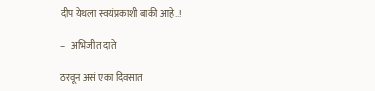दीप येथला स्वयंप्रकाशी बाकी आहे..!

–   अभिजीत दाते

ठरवून असं एका दिवसात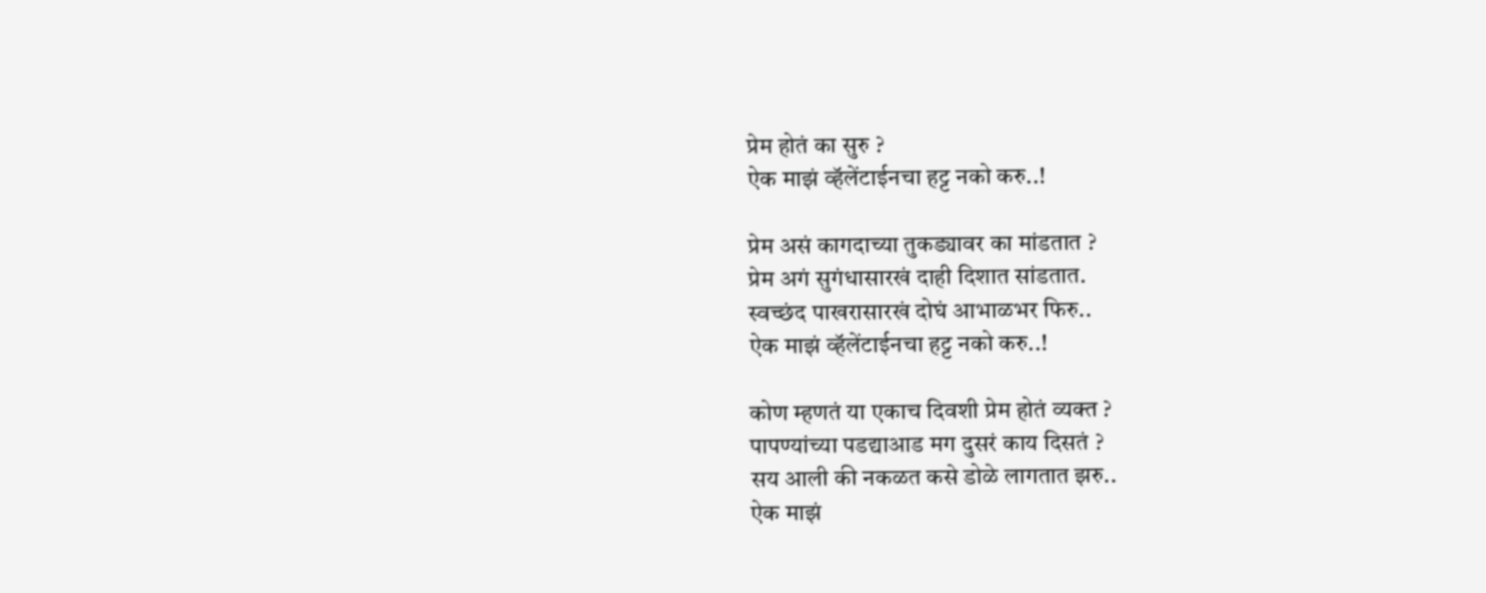प्रेम होतं का सुरु ?
ऐक माझं व्हॅलेंटाईनचा हट्ट नको करु..!

प्रेम असं कागदाच्या तुकड्यावर का मांडतात ?
प्रेम अगं सुगंधासारखं दाही दिशात सांडतात.
स्वच्छंद पाखरासारखं दोघं आभाळभर फिरु..
ऐक माझं व्हॅलेंटाईनचा हट्ट नको करु..!

कोण म्हणतं या एकाच दिवशी प्रेम होतं व्यक्त ?
पापण्यांच्या पडद्याआड मग दुसरं काय दिसतं ?
सय आली की नकळत कसे डोळे लागतात झरु..
ऐक माझं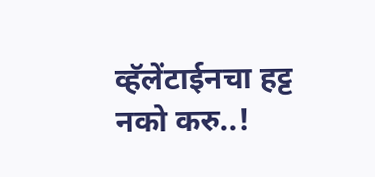व्हॅलेंटाईनचा हट्ट नको करु..!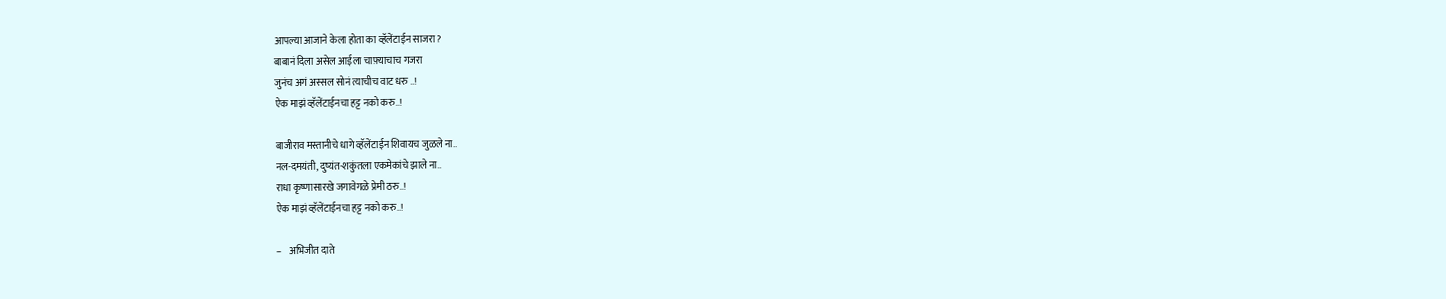आपल्या आजाने केला होता का व्हॅलेंटाईन साजरा?
बाबानं दिला असेल आईला चाफ़्याचाच गजरा
जुनंच अगं अस्सल सोनं त्याचीच वाट धरु ..!
ऐक माझं व्हॅलेंटाईनचा हट्ट नको करु..!

बाजीराव मस्तानीचे धागे व्हॅलेंटाईन शिवायच जुळले ना..
नल-दमयंती, दुष्यंत-शकुंतला एकमेकांचे झाले ना..
राधा कृष्णासारखे जगावेगळे प्रेमी ठरु..!
ऐक माझं व्हॅलेंटाईनचा हट्ट नको करु..!

–    अभिजीत दाते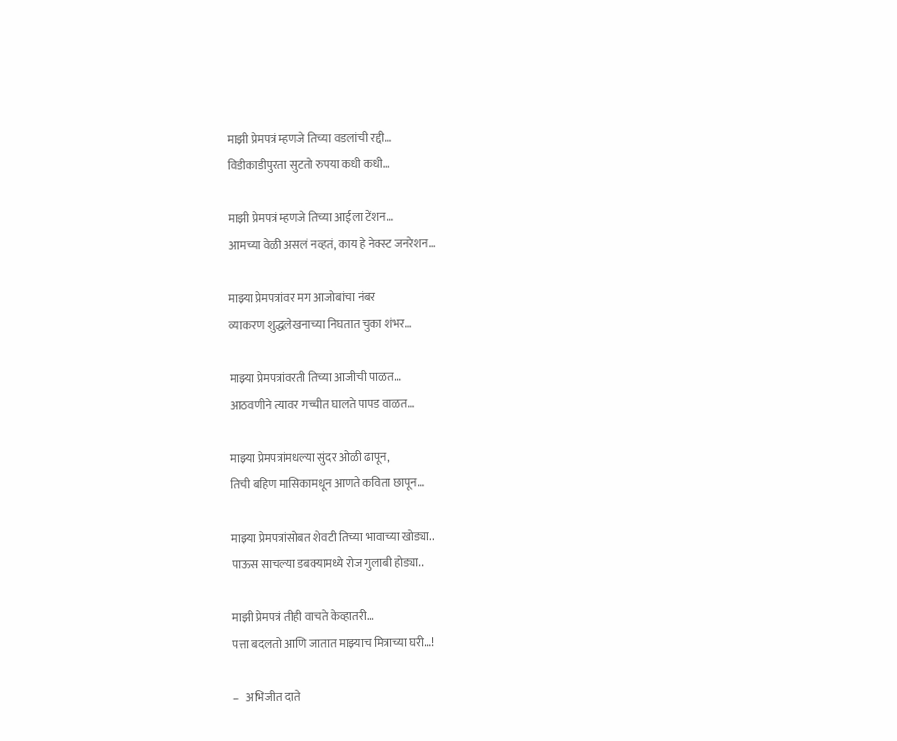माझी प्रेमपत्रं म्हणजे तिच्या वडलांची रद्दी…
विडीकाडीपुरता सुटतो रुपया कधी कधी…

माझी प्रेमपत्रं म्हणजे तिच्या आईला टेंशन…
आमच्या वेळी असलं नव्हतं, काय हे नेक्स्ट जनरेशन…

माझ्या प्रेमपत्रांवर मग आजोबांचा नंबर
व्याकरण शुद्धलेखनाच्या निघतात चुका शंभर…

माझ्या प्रेमपत्रांवरती तिच्या आजीची पाळत…
आठवणीने त्यावर गच्चीत घालते पापड वाळत…

माझ्या प्रेमपत्रांमधल्या सुंदर ओळी ढापून,
तिची बहिण मासिकामधून आणते कविता छापून…

माझ्या प्रेमपत्रांसोबत शेवटी तिच्या भावाच्या खोड्या..
पाऊस साचल्या डबक्यामध्ये रोज गुलाबी होड्या..

माझी प्रेमपत्रं तीही वाचते केव्हातरी…
पत्ता बदलतो आणि जातात माझ्याच मित्राच्या घरी…!

–   अभिजीत दाते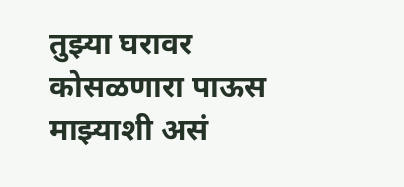तुझ्या घरावर कोसळणारा पाऊस माझ्याशी असं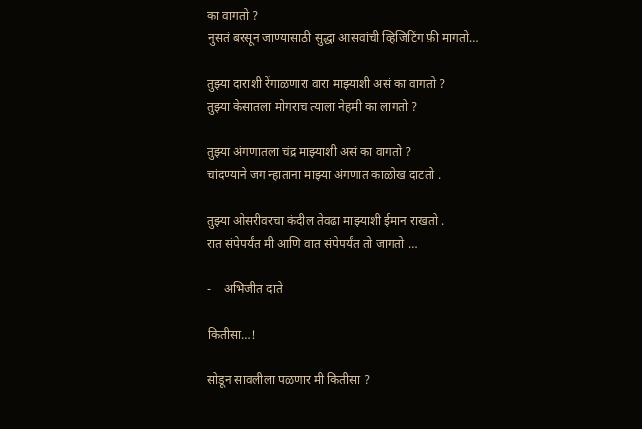का वागतो ?
नुसतं बरसून जाण्यासाठी सुद्धा आसवांची व्हिजिटिंग फ़ी मागतो…

तुझ्या दाराशी रेंगाळणारा वारा माझ्याशी असं का वागतो ?
तुझ्या केसातला मोगराच त्याला नेहमी का लागतो ?

तुझ्या अंगणातला चंद्र माझ्याशी असं का वागतो ?
चांदण्याने जग न्हाताना माझ्या अंगणात काळोख दाटतो .

तुझ्या ओसरीवरचा कंदील तेवढा माझ्याशी ईमान राखतो .
रात संपेपर्यंत मी आणि वात संपेपर्यंत तो जागतो …

-    अभिजीत दाते

कितीसा…!

सोडून सावलीला पळणार मी कितीसा ?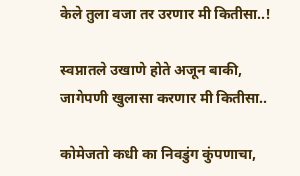केले तुला वजा तर उरणार मी कितीसा..!

स्वप्नातले उखाणे होते अजून बाकी,
जागेपणी खुलासा करणार मी कितीसा..

कोमेजतो कधी का निवडुंग कुंपणाचा,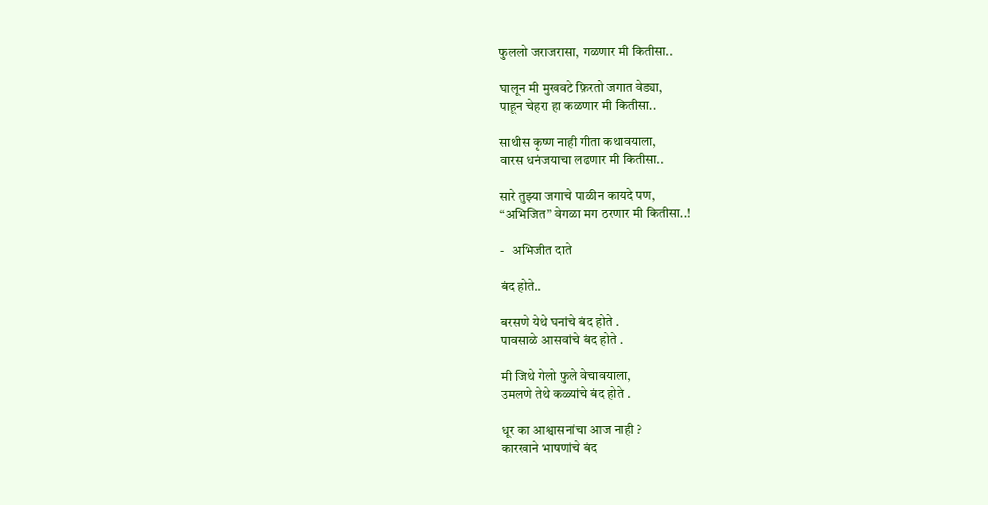फुललो जराजरासा, गळणार मी कितीसा..

घालून मी मुखवटे फ़िरतो जगात वेड्या,
पाहून चेहरा हा कळणार मी कितीसा..

साथीस कृष्ण नाही गीता कथावयाला,
वारस धनंजयाचा लढणार मी कितीसा..

सारे तुझ्या जगाचे पाळीन कायदे पण,
“अभिजित” वेगळा मग ठरणार मी कितीसा..!

-   अभिजीत दाते

बंद होते..

बरसणे येथे घनांचे बंद होते .
पावसाळे आसवांचे बंद होते .

मी जिथे गेलो फुले वेचावयाला,
उमलणे तेथे कळ्यांचे बंद होते .

धूर का आश्वासनांचा आज नाही ?
कारखाने भाषणांचे बंद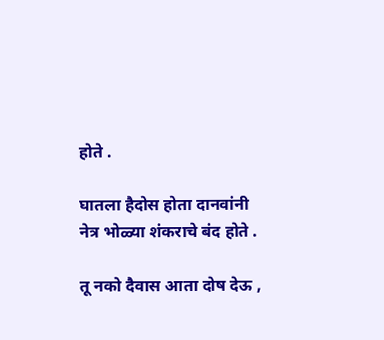होते .

घातला हैदोस होता दानवांनी
नेत्र भोळ्या शंकराचे बंद होते .

तू नको दैवास आता दोष देऊ ,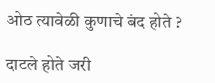ओठ त्यावेळी कुणाचे बंद होते ?

दाटले होते जरी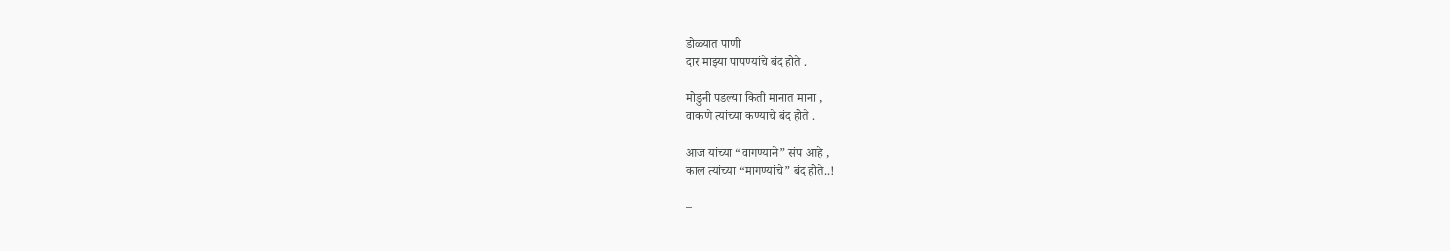डोळ्यात पाणी
दार माझ्या पापण्यांचे बंद होते .

मोडुनी पडल्या किती मानात माना ,
वाकणे त्यांच्या कण्याचे बंद होते .

आज यांच्या “वागण्याने” संप आहे ,
काल त्यांच्या “मागण्यांचे” बंद होते..!

–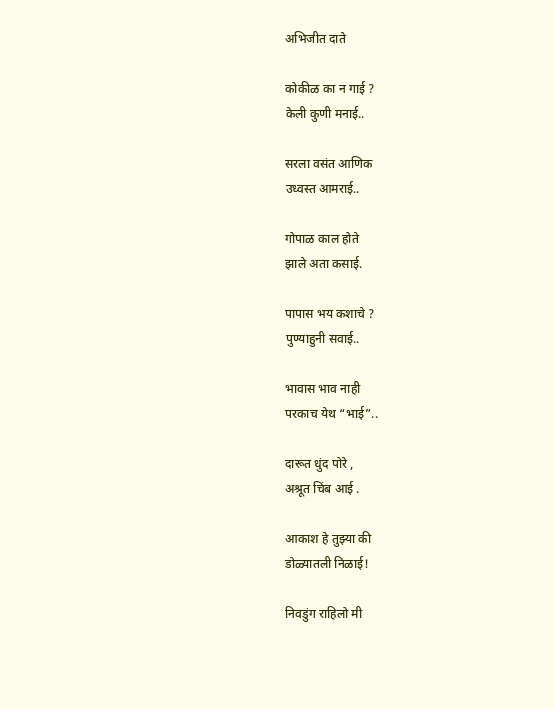अभिजीत दाते

कोकीळ का न गाई ?
केली कुणी मनाई..

सरला वसंत आणिक
उध्वस्त आमराई..

गोपाळ काल होते
झाले अता कसाई.

पापास भय कशाचे ?
पुण्याहुनी सवाई..

भावास भाव नाही
परकाच येथ “भाई”..

दारूत धुंद पोरे ,
अश्रूत चिंब आई .

आकाश हे तुझ्या की
डोळ्यातली निळाई!

निवडुंग राहिलो मी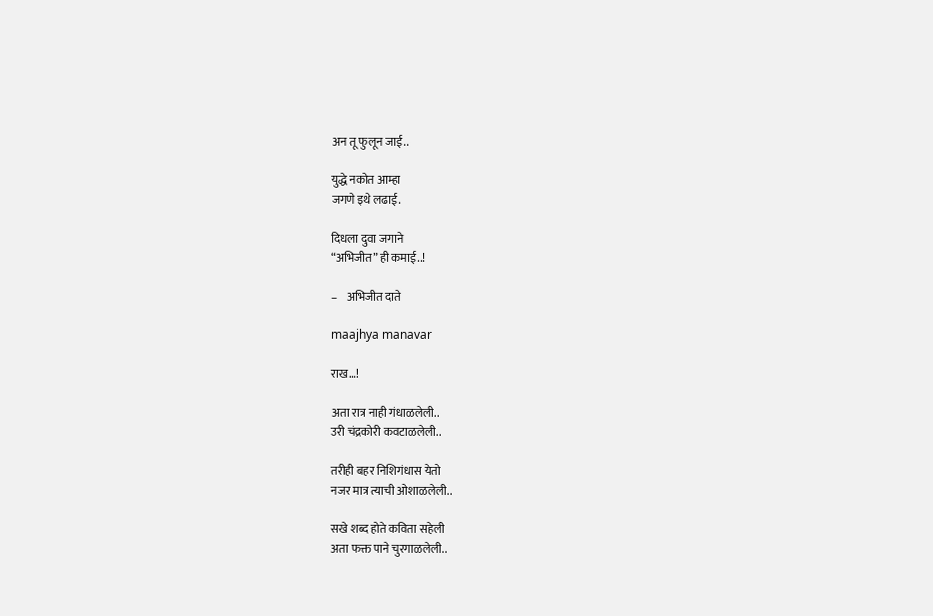अन तू फुलून जाई..

युद्धे नकोत आम्हा
जगणे इथे लढाई.

दिधला दुवा जगाने
“अभिजीत” ही कमाई..!

–    अभिजीत दाते

maajhya manavar

राख…!

अता रात्र नाही गंधाळलेली..
उरी चंद्रकोरी कवटाळलेली..

तरीही बहर निशिगंधास येतो
नजर मात्र त्याची ओशाळलेली..

सखे शब्द होते कविता सहेली
अता फक्त पाने चुरगाळलेली..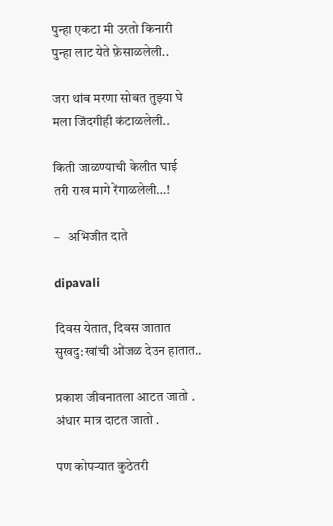पुन्हा एकटा मी उरतो किनारी
पुन्हा लाट येते फ़ेसाळलेली..

जरा थांब मरणा सोबत तुझ्या घे
मला जिंदगीही कंटाळलेली..

किती जाळण्याची केलीत घाई
तरी राख मागे रेंगाळलेली…!

–   अभिजीत दाते

dipavali

दिवस येतात, दिवस जातात
सुखदु:खांची ओंजळ देउन हातात..

प्रकाश जीवनातला आटत जातो .
अंधार मात्र दाटत जातो .

पण कोपर्‍यात कुठेतरी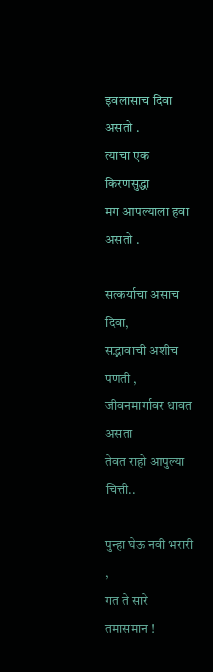इवलासाच दिवा असतो .
त्याचा एक किरणसुद्धा
मग आपल्याला हवा असतो .

सत्कर्याचा असाच दिवा,
सद्भावाची अशीच पणती ,
जीवनमार्गावर धावत असता
तेवत राहो आपुल्या चित्ती..

पुन्हा घेऊ नवी भरारी ,
गत ते सारे तमासमान !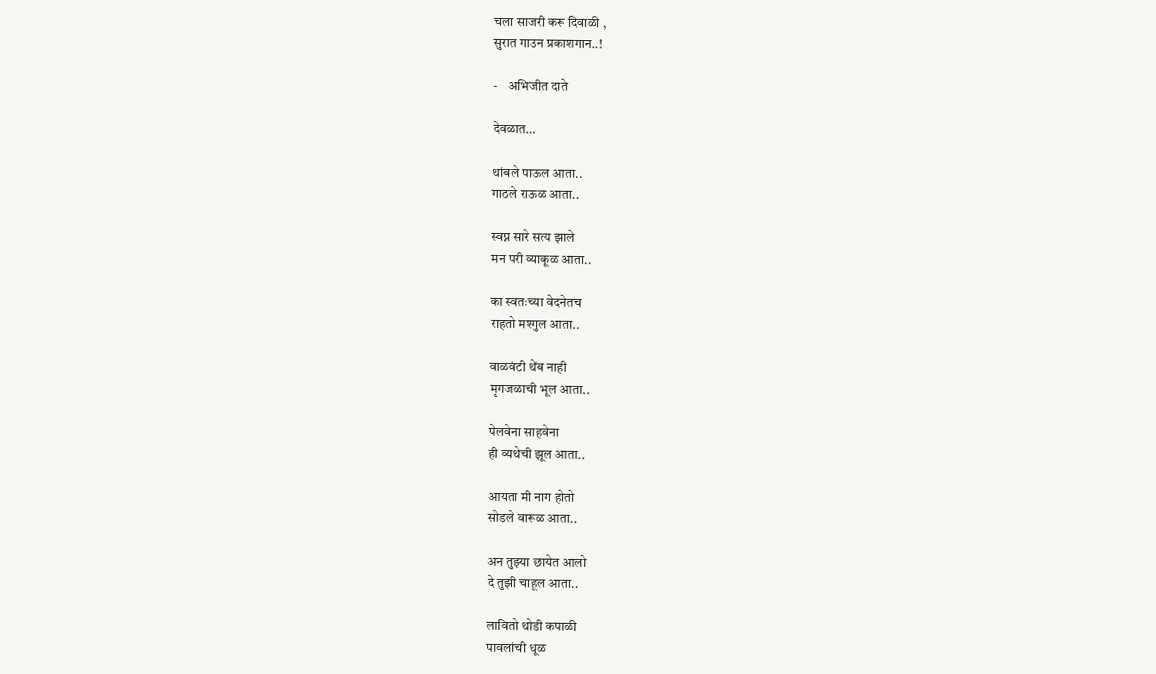चला साजरी करू दिवाळी ,
सुरात गाउन प्रकाशगान..!

-    अभिजीत दाते

देवळात…

थांबले पाऊल आता..
गाठले राऊळ आता..

स्वप्न सारे सत्य झाले
मन परी व्याकूळ आता..

का स्वतःच्या वेदनेतच
राहतो मश्गुल आता..

वाळवंटी थेंब नाही
मृगजळाची भूल आता..

पेलवेना साहवेना
ही व्यथेची झूल आता..

आयता मी नाग होतो
सोडले वारूळ आता..

अन तुझ्या छायेत आलो
दे तुझी चाहूल आता..

लावितो थोडी कपाळी
पावलांची धूळ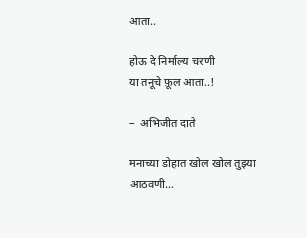आता..

होऊ दे निर्माल्य चरणी
या तनूचे फ़ूल आता..!

–  अभिजीत दाते

मनाच्या डोहात खोल खोल तुझ्या आठवणी…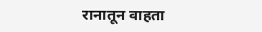रानातून वाहता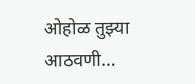ओहोळ तुझ्या आठवणी…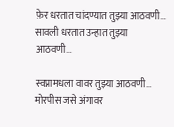फ़ेर धरतात चांदण्यात तुझ्या आठवणी…
सावली धरतात उन्हात तुझ्या आठवणी…

स्वप्नामधला वावर तुझ्या आठवणी…
मोरपीस जसे अंगावर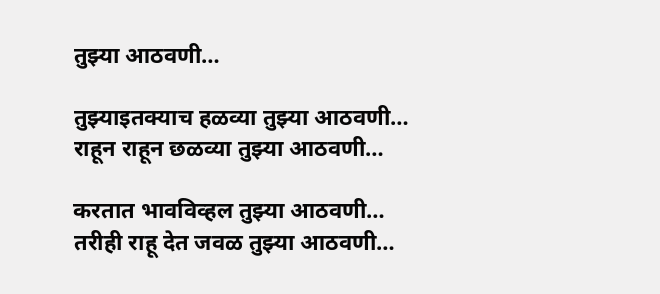तुझ्या आठवणी…

तुझ्याइतक्याच हळव्या तुझ्या आठवणी…
राहून राहून छळव्या तुझ्या आठवणी…

करतात भावविव्हल तुझ्या आठवणी…
तरीही राहू देत जवळ तुझ्या आठवणी…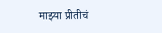माझ्या प्रीतीचं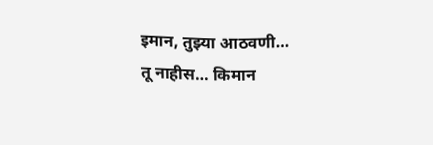इमान, तुझ्या आठवणी…
तू नाहीस… किमान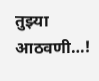तुझ्या आठवणी…!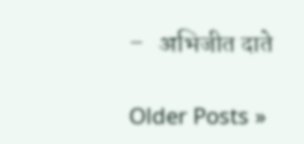–   अभिजीत दाते

Older Posts »